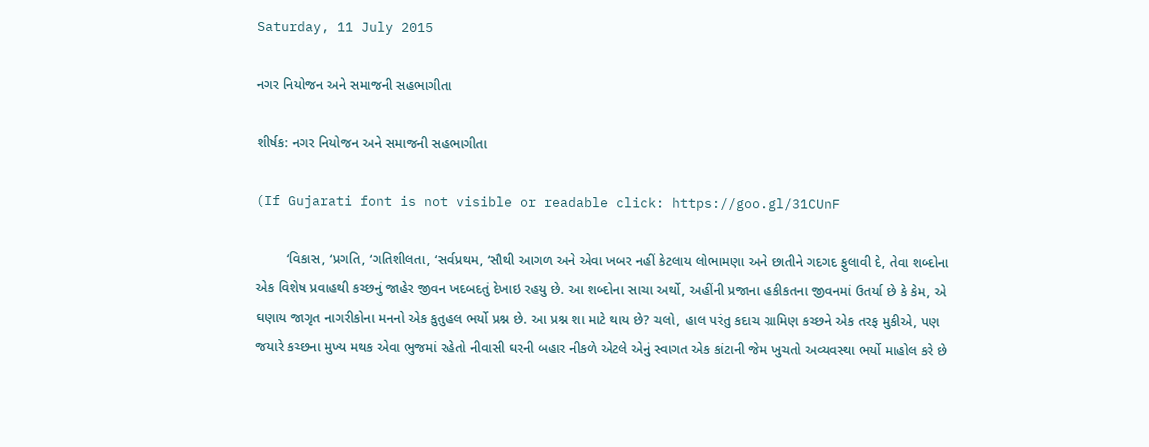Saturday, 11 July 2015

નગર નિયોજન અને સમાજની સહભાગીતા

શીર્ષક: નગર નિયોજન અને સમાજની સહભાગીતા

(If Gujarati font is not visible or readable click: https://goo.gl/31CUnF

        ‘વિકાસ, ‘પ્રગતિ, ‘ગતિશીલતા, ‘સર્વપ્રથમ, ‘સૌથી આગળ અને એવા ખબર નહીં કેટલાય લોભામણા અને છાતીને ગદગદ ફુલાવી દે, તેવા શબ્દોના એક વિશેષ પ્રવાહથી કચ્છનું જાહેર જીવન ખદબદતું દેખાઇ રહયુ છે. આ શબ્દોના સાચા અર્થો, અહીંની પ્રજાના હકીકતના જીવનમાં ઉતર્યા છે કે કેમ, એ ઘણાય જાગૃત નાગરીકોના મનનો એક કુતુહલ ભર્યો પ્રશ્ન છે. આ પ્રશ્ન શા માટે થાય છે? ચલો, હાલ પરંતુ કદાચ ગ્રામિણ કચ્છને એક તરફ મુકીએ, પણ જયારે કચ્છના મુખ્ય મથક એવા ભુજમાં રહેતો નીવાસી ઘરની બહાર નીકળે એટલે એનું સ્વાગત એક કાંટાની જેમ ખુચતો અવ્યવસ્થા ભર્યો માહોલ કરે છે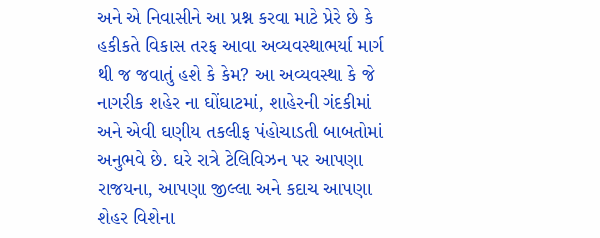અને એ નિવાસીને આ પ્રશ્ન કરવા માટે પ્રેરે છે કે હકીકતે વિકાસ તરફ આવા અવ્યવસ્થાભર્યા માર્ગ થી જ જવાતું હશે કે કેમ? આ અવ્યવસ્થા કે જે નાગરીક શહેર ના ઘોંઘાટમાં, શાહેરની ગંદકીમાં અને એવી ઘણીય તકલીફ પંહોચાડતી બાબતોમાં અનુભવે છે. ઘરે રાત્રે ટેલિવિઝન પર આપણા રાજયના, આપણા જીલ્લા અને કદાચ આપણા શેહર વિશેના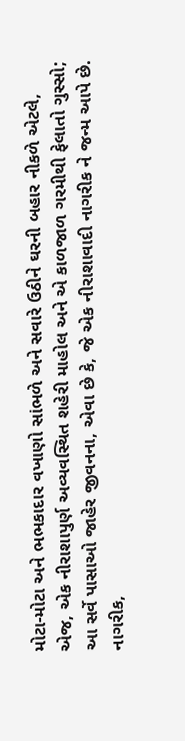મોટા-મોટા અને ભભકાદાર વખાણો સાંભળે અને સવારે ઉઠીને ઘરની બહાર નીકળે એટલે, એજ, એક નીરાશાપુર્ણ અવ્યવસ્થિત શહેરી માહોલ અને એ કાળજાળ ગરમીથી ફેલાતો ગુસ્સો; આ સર્વે પાસાઓ જાહેર જીવનના, એવા છે કે, જે એક નીરાશાવાદી નાગરીક ને જન્મ આપે છે. નાગરીક,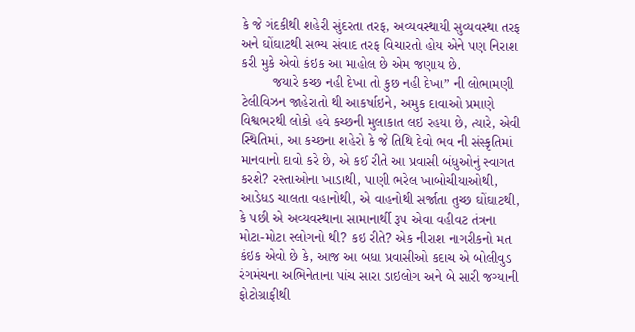કે જે ગંદકીથી શહેરી સુંદરતા તરફ, અવ્યવસ્થાયી સુવ્યવસ્થા તરફ અને ઘોંઘાટથી સભ્ય સંવાદ તરફ વિચારતો હોય એને પણ નિરાશ કરી મુકે એવો કંઇક આ માહોલ છે એમ જણાય છે.
        જયારે કચ્છ નહી દેખા તો કુછ નહી દેખા” ની લોભામણી ટેલીવિઝન જાહેરાતો થી આકર્ષાઇને, અમુક દાવાઓ પ્રમાણે વિશ્વભરથી લોકો હવે કચ્છની મુલાકાત લઇ રહયા છે, ત્યારે, એવી સ્થિતિમાં, આ કચ્છના શહેરો કે જે તિથિ દેવો ભવ ની સંસ્કૃતિમાં માનવાનો દાવો કરે છે, એ કઈ રીતે આ પ્રવાસી બંધુઓનું સ્વાગત કરશે? રસ્તાઓના ખાડાથી, પાણી ભરેલ ખાબોચીયાઓથી, આડેધડ ચાલતા વહાનોથી, એ વાહનોથી સર્જાતા તુચ્છ ઘોંઘાટથી, કે પછી એ અવ્યવસ્થાના સામાનાર્થી રૂ૫ એવા વહીવટ તંત્રના મોટા-મોટા સ્લોગનો થી? કઇ રીતે? એક નીરાશ નાગરીકનો મત કંઇક એવો છે કે, આજ આ બધા પ્રવાસીઓ કદાચ એ બોલીવુડ રંગમંચના અભિનેતાના પાંચ સારા ડાઇલોગ અને બે સારી જગ્યાની ફોટોગ્રાફીથી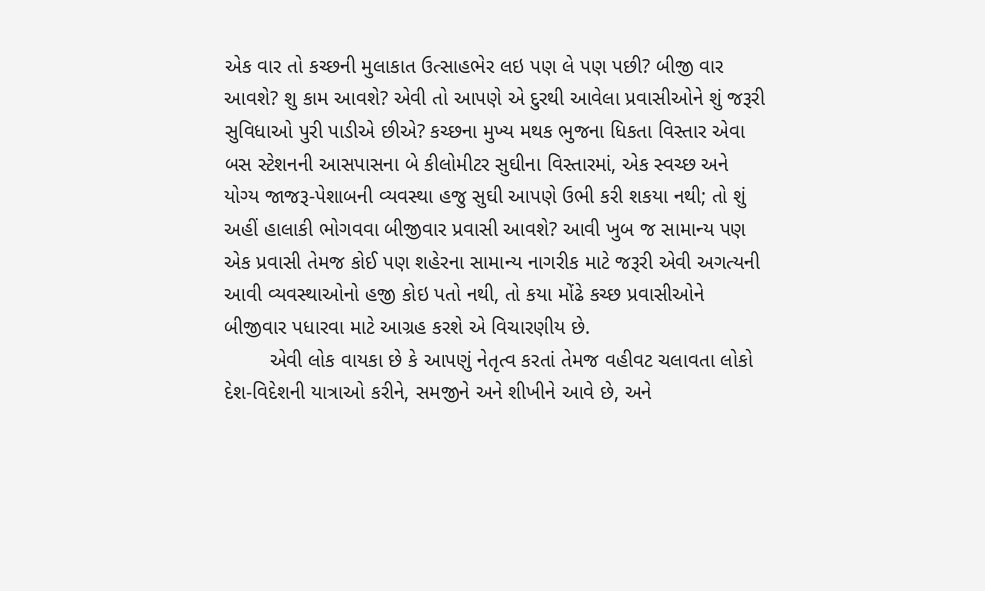એક વાર તો કચ્છની મુલાકાત ઉત્સાહભેર લઇ પણ લે પણ પછી? બીજી વાર આવશે? શુ કામ આવશે? એવી તો આપણે એ દુરથી આવેલા પ્રવાસીઓને શું જરૂરી સુવિધાઓ પુરી પાડીએ છીએ? કચ્છના મુખ્ય મથક ભુજના ધિકતા વિસ્તાર એવા બસ સ્ટેશનની આસપાસના બે કીલોમીટર સુઘીના વિસ્તારમાં, એક સ્વચ્છ અને યોગ્ય જાજરૂ-પેશાબની વ્યવસ્થા હજુ સુઘી આપણે ઉભી કરી શકયા નથી; તો શું અહીં હાલાકી ભોગવવા બીજીવાર પ્રવાસી આવશે? આવી ખુબ જ સામાન્ય પણ એક પ્રવાસી તેમજ કોઈ પણ શહેરના સામાન્ય નાગરીક માટે જરૂરી એવી અગત્યની આવી વ્યવસ્થાઓનો હજી કોઇ પતો નથી, તો કયા મોંઢે કચ્છ પ્રવાસીઓને બીજીવાર પધારવા માટે આગ્રહ કરશે એ વિચારણીય છે.
        એવી લોક વાયકા છે કે આપણું નેતૃત્વ કરતાં તેમજ વહીવટ ચલાવતા લોકો દેશ-વિદેશની યાત્રાઓ કરીને, સમજીને અને શીખીને આવે છે, અને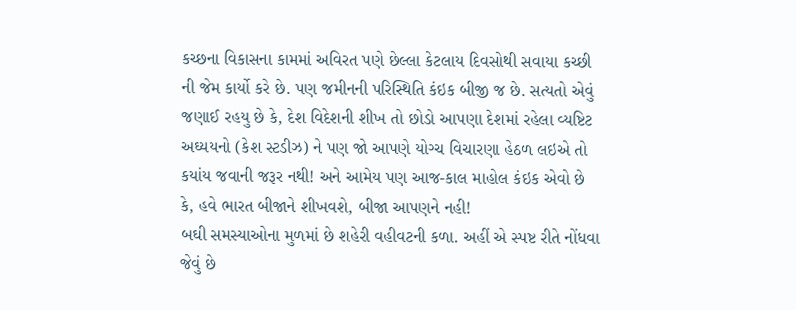કચ્છના વિકાસના કામમાં અવિરત પણે છેલ્લા કેટલાય દિવસોથી સવાયા કચ્છી ની જેમ કાર્યો કરે છે. પણ જમીનની પરિસ્થિતિ કંઇક બીજી જ છે. સત્યતો એવું જણાઈ રહયુ છે કે, દેશ વિદેશની શીખ તો છોડો આપણા દેશમાં રહેલા વ્યષ્ટિટ અઘ્યયનો (કેશ સ્ટડીઝ) ને પણ જો આપણે યોગ્ચ વિચારણા હેઠળ લઇએ તો કયાંય જવાની જરૂર નથી! અને આમેય પણ આજ-કાલ માહોલ કંઇક એવો છે કે, હવે ભારત બીજાને શીખવશે, બીજા આપણને નહી!
બઘી સમસ્યાઓના મુળમાં છે શહેરી વહીવટની કળા. અહીં એ સ્પષ્ટ રીતે નોંધવા જેવું છે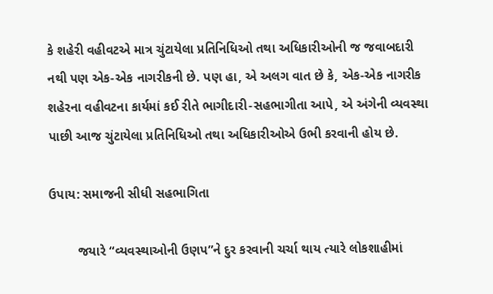કે શહેરી વહીવટએ માત્ર ચુંટાયેલા પ્રતિનિધિઓ તથા અધિકારીઓની જ જવાબદારી નથી પણ એક-એક નાગરીકની છે. પણ હા, એ અલગ વાત છે કે, એક-એક નાગરીક શહેરના વહીવટના કાર્યમાં કઈ રીતે ભાગીદારી-સહભાગીતા આપે, એ અંગેની વ્યવસ્થા પાછી આજ ચુંટાયેલા પ્રતિનિધિઓ તથા અધિકારીઓએ ઉભી કરવાની હોય છે.

ઉપાય: સમાજની સીધી સહભાગિતા

        જયારે “વ્યવસ્થાઓની ઉણપ”ને દુર કરવાની ચર્ચા થાય ત્યારે લોકશાહીમાં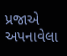પ્રજાએ અપનાવેલા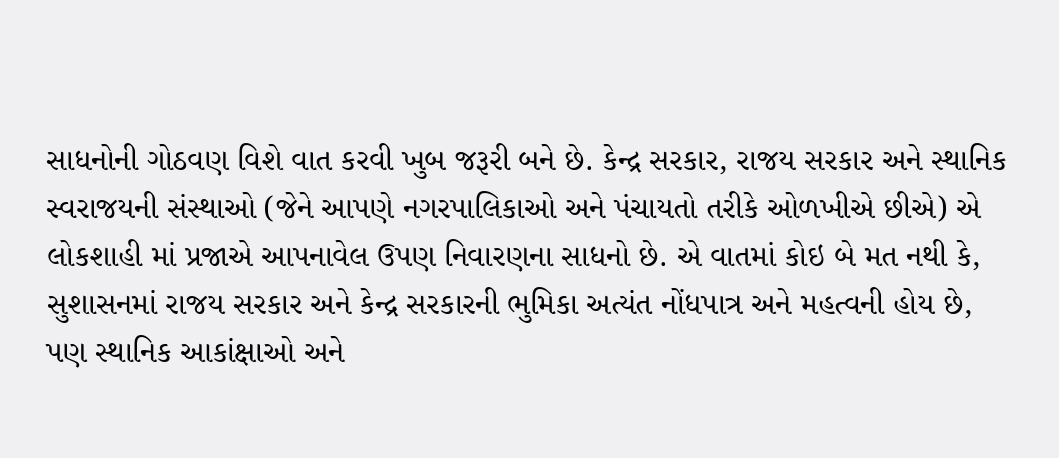સાધનોની ગોઠવણ વિશે વાત કરવી ખુબ જરૂરી બને છે. કેન્દ્ર સરકાર, રાજય સરકાર અને સ્થાનિક સ્વરાજયની સંસ્થાઓ (જેને આપણે નગરપાલિકાઓ અને પંચાયતો તરીકે ઓળખીએ છીએ) એ લોકશાહી માં પ્રજાએ આપનાવેલ ઉપણ નિવારણના સાધનો છે. એ વાતમાં કોઇ બે મત નથી કે, સુશાસનમાં રાજય સરકાર અને કેન્દ્ર સરકારની ભુમિકા અત્યંત નોંધપાત્ર અને મહત્વની હોય છે, પણ સ્થાનિક આકાંક્ષાઓ અને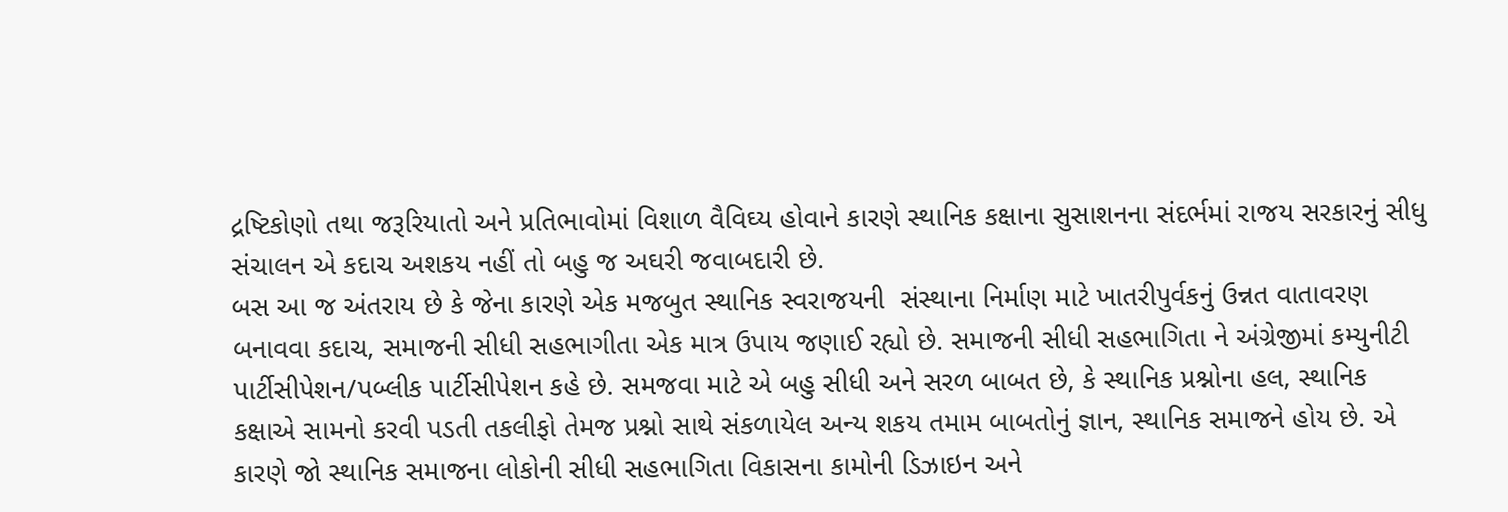દ્રષ્ટિકોણો તથા જરૂરિયાતો અને પ્રતિભાવોમાં વિશાળ વૈવિઘ્ય હોવાને કારણે સ્થાનિક કક્ષાના સુસાશનના સંદર્ભમાં રાજય સરકારનું સીધુ સંચાલન એ કદાચ અશકય નહીં તો બહુ જ અઘરી જવાબદારી છે.
બસ આ જ અંતરાય છે કે જેના કારણે એક મજબુત સ્થાનિક સ્વરાજયની  સંસ્થાના નિર્માણ માટે ખાતરીપુર્વકનું ઉન્નત વાતાવરણ બનાવવા કદાચ, સમાજની સીધી સહભાગીતા એક માત્ર ઉપાય જણાઈ રહ્યો છે. સમાજની સીધી સહભાગિતા ને અંગ્રેજીમાં કમ્યુનીટી પાર્ટીસીપેશન/પબ્લીક પાર્ટીસીપેશન કહે છે. સમજવા માટે એ બહુ સીધી અને સરળ બાબત છે, કે સ્થાનિક પ્રશ્નોના હલ, સ્થાનિક કક્ષાએ સામનો કરવી પડતી તકલીફો તેમજ પ્રશ્નો સાથે સંકળાયેલ અન્ય શકય તમામ બાબતોનું જ્ઞાન, સ્થાનિક સમાજને હોય છે. એ કારણે જો સ્થાનિક સમાજના લોકોની સીધી સહભાગિતા વિકાસના કામોની ડિઝાઇન અને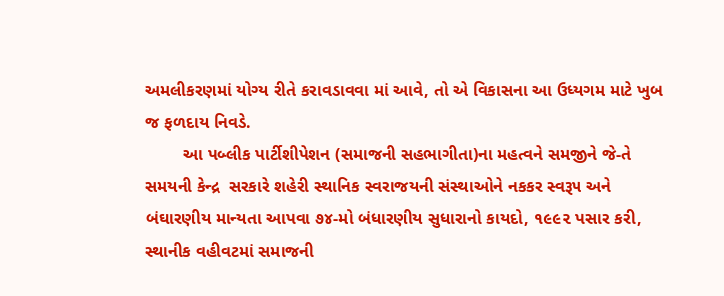અમલીકરણમાં યોગ્ય રીતે કરાવડાવવા માં આવે, તો એ વિકાસના આ ઉધ્યગમ માટે ખુબ જ ફળદાય નિવડે.
        આ પબ્લીક પાર્ટીશીપેશન (સમાજની સહભાગીતા)ના મહત્વને સમજીને જે-તે સમયની કેન્દ્ર  સરકારે શહેરી સ્થાનિક સ્વરાજયની સંસ્થાઓને નકકર સ્વરૂ૫ અને બંઘારણીય માન્યતા આપવા ૭૪-મો બંધારણીય સુધારાનો કાયદો, ૧૯૯૨ પસાર કરી, સ્થાનીક વહીવટમાં સમાજની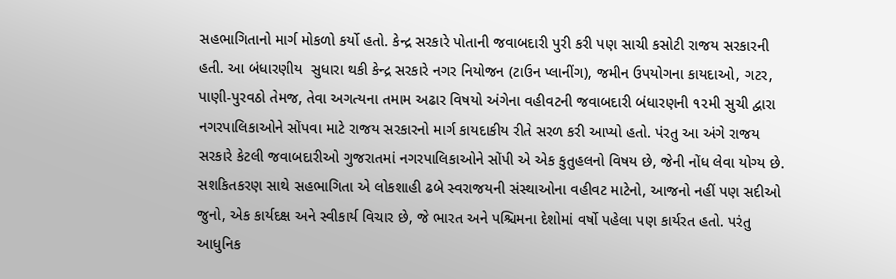સહભાગિતાનો માર્ગ મોકળો કર્યો હતો. કેન્દ્ર સરકારે પોતાની જવાબદારી પુરી કરી પણ સાચી કસોટી રાજય સરકારની હતી. આ બંધારણીય  સુધારા થકી કેન્દ્ર સરકારે નગર નિયોજન (ટાઉન પ્લાનીંગ), જમીન ઉપયોગના કાયદાઓ, ગટર, પાણી-પુરવઠો તેમજ, તેવા અગત્યના તમામ અઢાર વિષયો અંગેના વહીવટની જવાબદારી બંધારણની ૧૨મી સુચી દ્વારા નગરપાલિકાઓને સોંપવા માટે રાજય સરકારનો માર્ગ કાયદાકીય રીતે સરળ કરી આપ્યો હતો. પંરતુ આ અંગે રાજય સરકારે કેટલી જવાબદારીઓ ગુજરાતમાં નગરપાલિકાઓને સોંપી એ એક કુતુહલનો વિષય છે, જેની નોંધ લેવા યોગ્ય છે.
સશકિતકરણ સાથે સહભાગિતા એ લોકશાહી ઢબે સ્વરાજયની સંસ્થાઓના વહીવટ માટેનો, આજનો નહીં પણ સદીઓ જુનો, એક કાર્યદક્ષ અને સ્વીકાર્ય વિચાર છે, જે ભારત અને પશ્ચિમના દેશોમાં વર્ષો પહેલા પણ કાર્યરત હતો. પરંતુ આધુનિક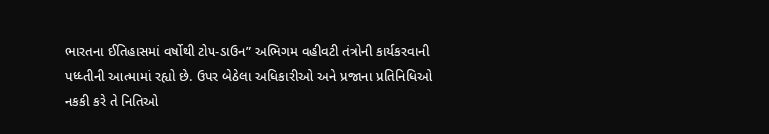ભારતના ઈતિહાસમાં વર્ષોથી ટો૫-ડાઉન” અભિગમ વહીવટી તંત્રોની કાર્યકરવાની પધ્ધ્તીની આત્મામાં રહ્યો છે. ઉપર બેઠેલા અધિકારીઓ અને પ્રજાના પ્રતિનિધિઓ નકકી કરે તે નિતિઓ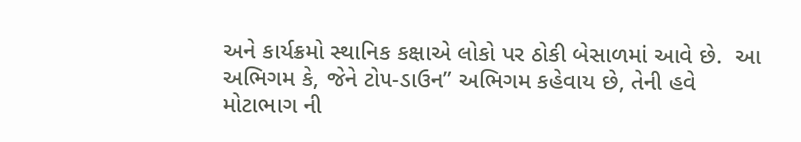અને કાર્યક્રમો સ્થાનિક કક્ષાએ લોકો પર ઠોકી બેસાળમાં આવે છે.  આ અભિગમ કે, જેને ટો૫-ડાઉન” અભિગમ કહેવાય છે, તેની હવે મોટાભાગ ની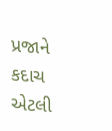પ્રજાને કદાચ એટલી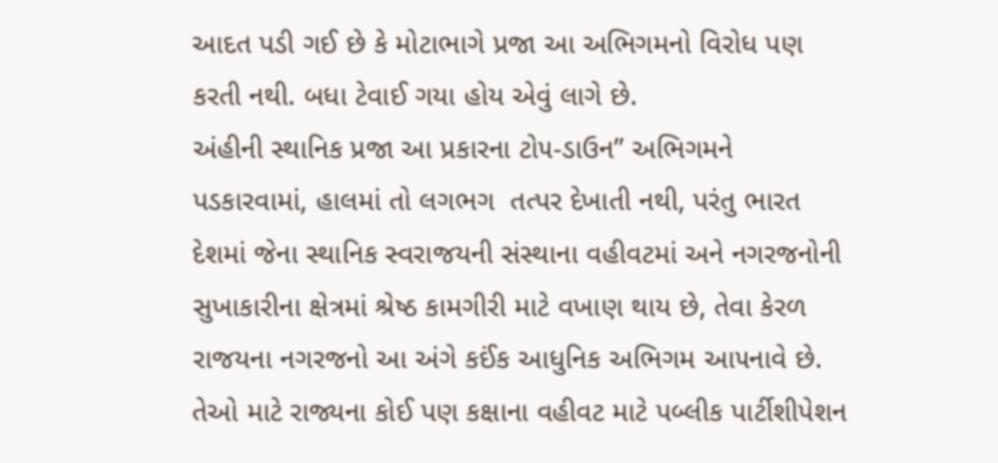આદત પડી ગઈ છે કે મોટાભાગે પ્રજા આ અભિગમનો વિરોધ પણ કરતી નથી. બધા ટેવાઈ ગયા હોય એવું લાગે છે.
અંહીની સ્થાનિક પ્રજા આ પ્રકારના ટો૫-ડાઉન” અભિગમને પડકારવામાં, હાલમાં તો લગભગ  તત્પર દેખાતી નથી, પરંતુ ભારત દેશમાં જેના સ્થાનિક સ્વરાજયની સંસ્થાના વહીવટમાં અને નગરજનોની સુખાકારીના ક્ષેત્રમાં શ્રેષ્ઠ કામગીરી માટે વખાણ થાય છે, તેવા કેરળ રાજયના નગરજનો આ અંગે કઈંક આધુનિક અભિગમ આ૫નાવે છે. તેઓ માટે રાજ્યના કોઈ પણ કક્ષાના વહીવટ માટે પબ્લીક પાર્ટીશીપેશન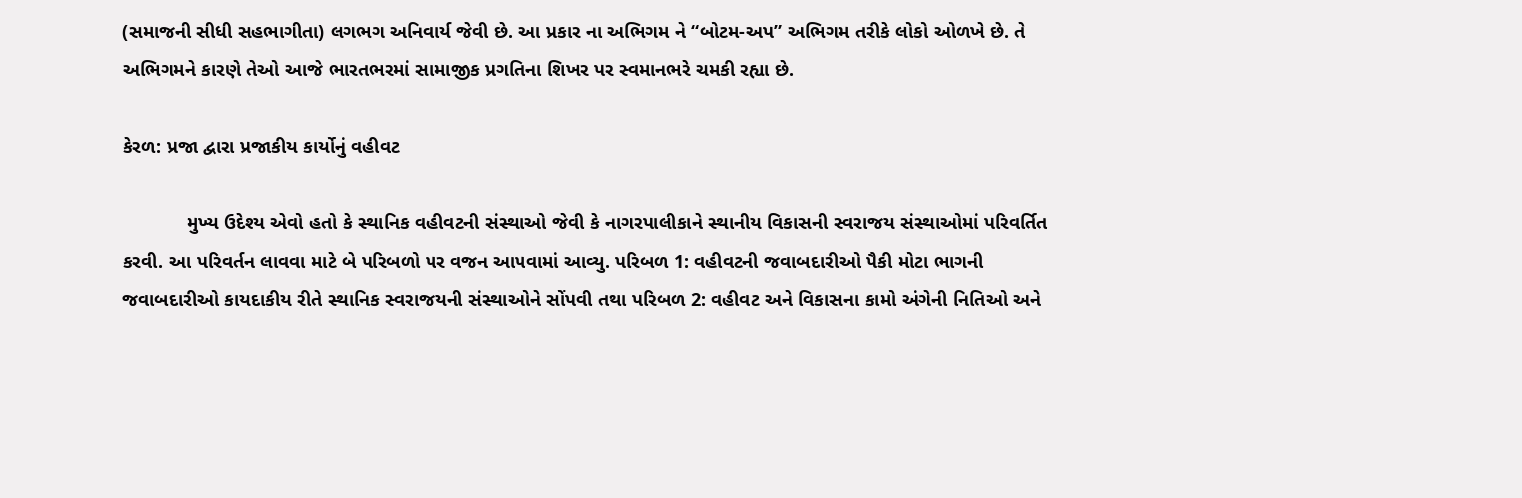(સમાજની સીધી સહભાગીતા) લગભગ અનિવાર્ય જેવી છે. આ પ્રકાર ના અભિગમ ને “બોટમ-અપ” અભિગમ તરીકે લોકો ઓળખે છે. તે અભિગમને કારણે તેઓ આજે ભારતભરમાં સામાજીક પ્રગતિના શિખર પર સ્વમાનભરે ચમકી રહ્યા છે.

કેરળ: પ્રજા દ્વારા પ્રજાકીય કાર્યોનું વહીવટ

            મુખ્ય ઉદેશ્ય એવો હતો કે સ્થાનિક વહીવટની સંસ્થાઓ જેવી કે નાગરપાલીકાને સ્થાનીય વિકાસની સ્વરાજય સંસ્થાઓમાં પરિવર્તિત કરવી. આ પરિવર્તન લાવવા માટે બે પરિબળો ૫ર વજન આ૫વામાં આવ્યુ. પરિબળ 1: વહીવટની જવાબદારીઓ પૈકી મોટા ભાગની જવાબદારીઓ કાયદાકીય રીતે સ્થાનિક સ્વરાજયની સંસ્થાઓને સોંપવી તથા પરિબળ 2: વહીવટ અને વિકાસના કામો અંગેની નિતિઓ અને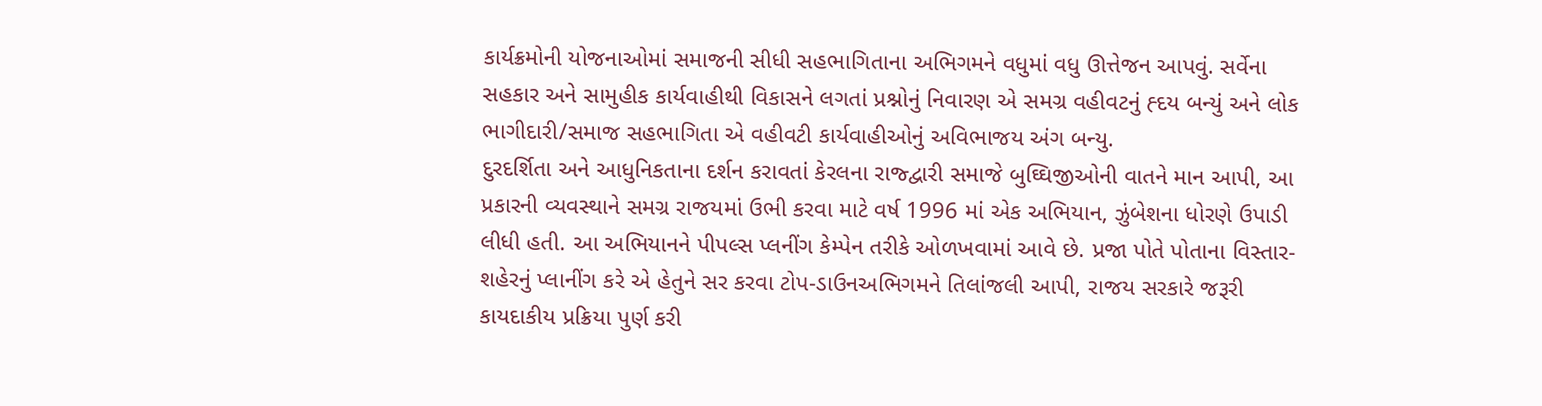કાર્યક્રમોની યોજનાઓમાં સમાજની સીધી સહભાગિતાના અભિગમને વધુમાં વધુ ઊત્તેજન આપવું. સર્વેના સહકાર અને સામુહીક કાર્યવાહીથી વિકાસને લગતાં પ્રશ્નોનું નિવારણ એ સમગ્ર વહીવટનું હ્દય બન્યું અને લોક ભાગીદારી/સમાજ સહભાગિતા એ વહીવટી કાર્યવાહીઓનું અવિભાજય અંગ બન્યુ.
દુરદર્શિતા અને આધુનિકતાના દર્શન કરાવતાં કેરલના રાજ્દ્વારી સમાજે બુઘ્ઘિજીઓની વાતને માન આપી, આ પ્રકારની વ્યવસ્થાને સમગ્ર રાજયમાં ઉભી કરવા માટે વર્ષ 1996 માં એક અભિયાન, ઝુંબેશના ધોરણે ઉપાડી લીધી હતી. આ અભિયાનને પીપલ્સ પ્લનીંગ કેમ્પેન તરીકે ઓળખવામાં આવે છે. પ્રજા પોતે પોતાના વિસ્તાર-શહેરનું પ્લાનીંગ કરે એ હેતુને સર કરવા ટોપ-ડાઉનઅભિગમને તિલાંજલી આપી, રાજય સરકારે જરૂરી કાયદાકીય પ્રક્રિયા પુર્ણ કરી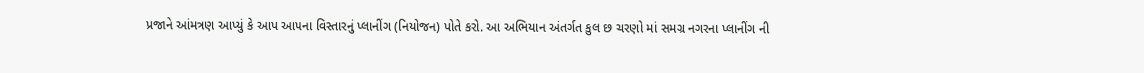પ્રજાને આંમત્રણ આપ્યું કે આપ આ૫ના વિસ્તારનું પ્લાનીંગ (નિયોજન) પોતે કરો. આ અભિયાન અંતર્ગત કુલ છ ચરણો માં સમગ્ર નગરના પ્લાનીંગ ની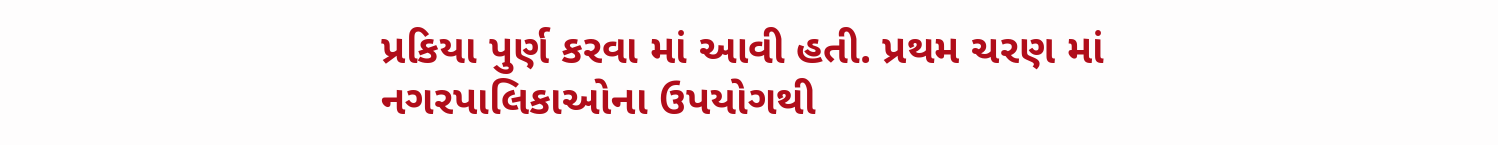પ્રકિયા પુર્ણ કરવા માં આવી હતી. પ્રથમ ચરણ માં નગરપાલિકાઓના ઉપયોગથી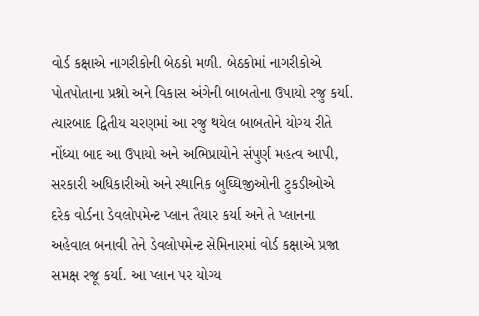વોર્ડ કક્ષાએ નાગરીકોની બેઠકો મળી. બેઠકોમાં નાગરીકોએ પોતપોતાના પ્રશ્નો અને વિકાસ અંગેની બાબતોના ઉપાયો રજુ કર્યા. ત્યારબાદ દ્વિતીય ચરણમાં આ રજુ થયેલ બાબતોને યોગ્ય રીતે નોંધ્યા બાદ આ ઉપાયો અને અભિપ્રાયોને સંપુર્ણ મહત્વ આપી, સરકારી અધિકારીઓ અને સ્થાનિક બુઘ્ઘિજીઓની ટુકડીઓએ દરેક વોર્ડના ડેવલોપમેન્ટ પ્લાન તૈયાર કર્યા અને તે પ્લાનના અહેવાલ બનાવી તેને ડેવલોપમેન્ટ સેમિનારમાં વોર્ડ કક્ષાએ પ્રજા સમક્ષ રજૂ કર્યા. આ પ્લાન પર યોગ્ય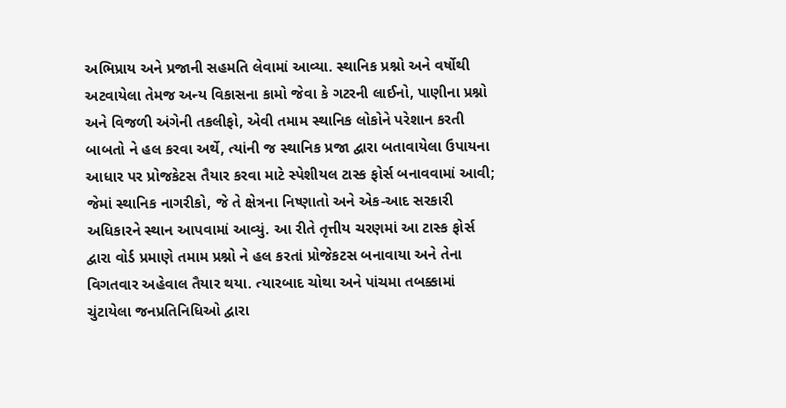અભિપ્રાય અને પ્રજાની સહમતિ લેવામાં આવ્યા. સ્થાનિક પ્રશ્નો અને વર્ષોથી અટવાયેલા તેમજ અન્ય વિકાસના કામો જેવા કે ગટરની લાઈનો, પાણીના પ્રશ્નો અને વિજળી અંગેની તકલીફો, એવી તમામ સ્થાનિક લોકોને પરેશાન કરતી બાબતો ને હલ કરવા અર્થે, ત્યાંની જ સ્થાનિક પ્રજા દ્વારા બતાવાયેલા ઉપાયના આધાર પર પ્રોજકેટસ તૈયાર કરવા માટે સ્પેશીયલ ટાસ્ક ફોર્સ બનાવવામાં આવી; જેમાં સ્થાનિક નાગરીકો, જે તે ક્ષેત્રના નિષ્ણાતો અને એક-આદ સરકારી અધિકારને સ્થાન આપવામાં આવ્યું. આ રીતે તૃત્તીય ચરણમાં આ ટાસ્ક ફોર્સ દ્વારા વોર્ડ પ્રમાણે તમામ પ્રશ્નો ને હલ કરતાં પ્રોજેકટસ બનાવાયા અને તેના વિગતવાર અહેવાલ તૈયાર થયા. ત્યારબાદ ચોથા અને પાંચમા તબક્કામાં ચુંટાયેલા જનપ્રતિનિધિઓ દ્વારા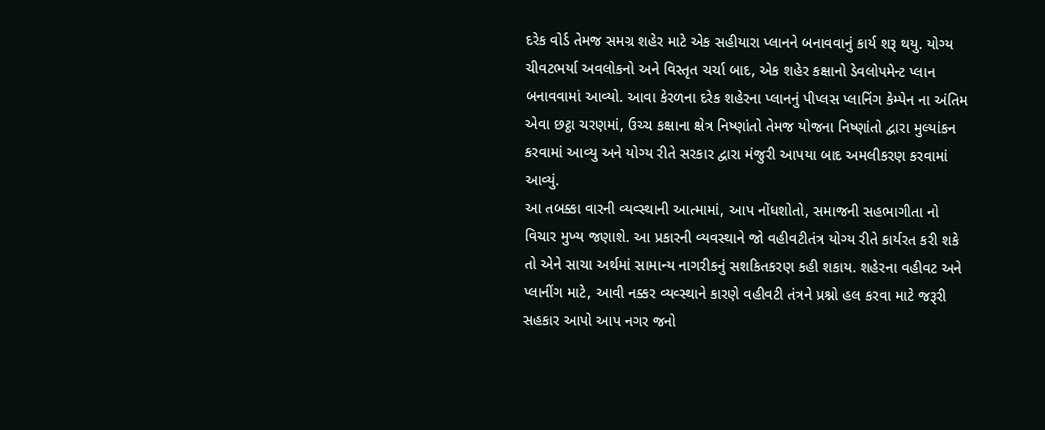દરેક વોર્ડ તેમજ સમગ્ર શહેર માટે એક સહીયારા પ્લાનને બનાવવાનું કાર્ય શરૂ થયુ. યોગ્ય ચીવટભર્યા અવલોકનો અને વિસ્તૃત ચર્ચા બાદ, એક શહેર કક્ષાનો ડેવલોપમેન્ટ પ્લાન બનાવવામાં આવ્યો. આવા કેરળના દરેક શહેરના પ્લાનનું પીપ્લસ પ્લાનિંગ કેમ્પેન ના અંતિમ એવા છટ્ઠા ચરણમાં, ઉચ્ચ કક્ષાના ક્ષેત્ર નિષ્ણાંતો તેમજ યોજના નિષ્ણાંતો દ્વારા મુલ્યાંકન કરવામાં આવ્યુ અને યોગ્ય રીતે સરકાર દ્વારા મંજુરી આપયા બાદ અમલીકરણ કરવામાં આવ્યું.
આ તબક્કા વારની વ્યવ્સ્થાની આત્મામાં, આપ નોંધશોતો, સમાજની સહભાગીતા નો વિચાર મુખ્ય જણાશે. આ પ્રકારની વ્યવસ્થાને જો વહીવટીતંત્ર યોગ્ય રીતે કાર્યરત કરી શકે તો એને સાચા અર્થમાં સામાન્ય નાગરીકનું સશકિતકરણ કહી શકાય. શહેરના વહીવટ અને પ્લાનીંગ માટે, આવી નક્કર વ્યવ્સ્થાને કારણે વહીવટી તંત્રને પ્રશ્નો હલ કરવા માટે જરૂરી સહકાર આપો આપ નગર જનો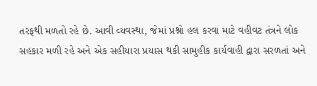તરફથી મળતો રહે છે. આવી વ્યવસ્થા, જેમાં પ્રશ્નો હલ કરવા માટે વહીવટ તંત્રને લોક સહકાર મળી રહે અને એક સહીયારા પ્રયાસ થકી સામુહીક કાર્યવાહી દ્વારા સરળતાં અને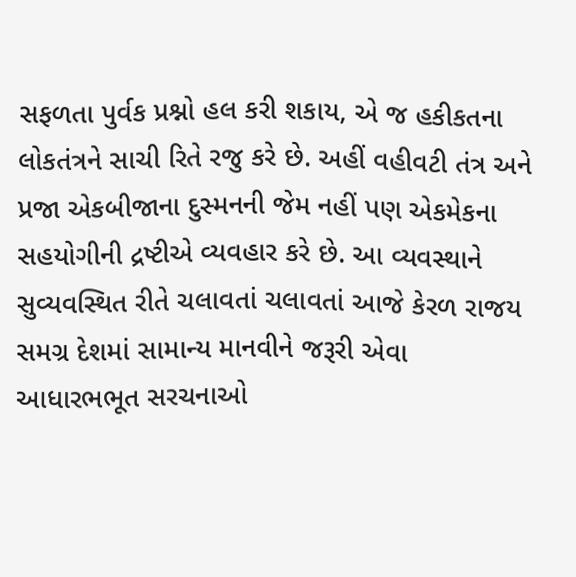સફળતા પુર્વક પ્રશ્નો હલ કરી શકાય, એ જ હકીકતના લોકતંત્રને સાચી રિતે રજુ કરે છે. અહીં વહીવટી તંત્ર અને પ્રજા એકબીજાના દુસ્મનની જેમ નહીં પણ એકમેકના સહયોગીની દ્રષ્ટીએ વ્યવહાર કરે છે. આ વ્યવસ્થાને સુવ્યવસ્થિત રીતે ચલાવતાં ચલાવતાં આજે કેરળ રાજય સમગ્ર દેશમાં સામાન્ય માનવીને જરૂરી એવા આધારભભૂત સરચનાઓ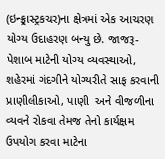(ઇન્ફ્ર્રાસ્ટ્રકચર)ના ક્ષેત્રમાં એક આચરણ યોગ્ય ઉદાહરણ બન્યુ છે. જાજરૂ-પેશાબ માટેની યોગ્ય વ્યવસ્થાઓ, શહેરમાં ગંદગીને યોગ્યરીતે સાફ કરવાની પ્રાણીલીકાઓ, પાણી  અને વીજળીના વ્યવને રોકવા તેમજ તેનો કાર્યક્ષમ ઉપયોગ કરવા માટેના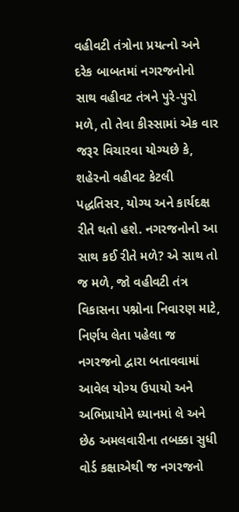વહીવટી તંત્રોના પ્રયત્નો અને દરેક બાબતમાં નગરજનોનો સાથ વહીવટ તંત્રને પુરે-પુરો મળે, તો તેવા કીસ્સામાં એક વાર જરૂર વિચારવા યોગ્યછે કે, શહેરનો વહીવટ કેટલી પદ્ધતિસર, યોગ્ય અને કાર્યદક્ષ રીતે થતો હશે. નગરજનોનો આ સાથ કઈ રીતે મળે? એ સાથ તો જ મળે, જો વહીવટી તંત્ર વિકાસના પશ્નોના નિવારણ માટે, નિર્ણય લેતા પહેલા જ નગરજનો દ્વારા બતાવવામાં આવેલ યોગ્ય ઉપાયો અને અભિપ્રાયોને ધ્યાનમાં લે અને છેઠ અમલવારીના તબક્કા સુધી વોર્ડ કક્ષાએથી જ નગરજનો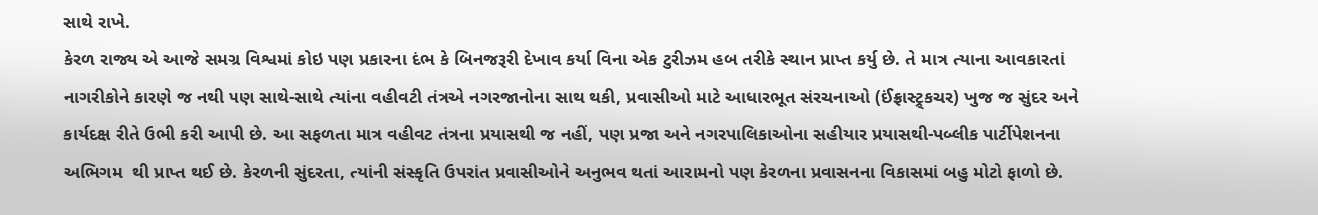સાથે રાખે.
કેરળ રાજ્ય એ આજે સમગ્ર વિશ્વમાં કોઇ પણ પ્રકારના દંભ કે બિનજરૂરી દેખાવ કર્યા વિના એક ટુરીઝમ હબ તરીકે સ્થાન પ્રાપ્ત કર્યુ છે. તે માત્ર ત્યાના આવકારતાં નાગરીકોને કારણે જ નથી ૫ણ સાથે-સાથે ત્યાંના વહીવટી તંત્રએ નગરજાનોના સાથ થકી, પ્રવાસીઓ માટે આધારભૂત સંરચનાઓ (ઈંફ્રાસ્ટ્ર્કચર) ખુજ જ સુંદર અને કાર્યદક્ષ રીતે ઉભી કરી આપી છે. આ સફળતા માત્ર વહીવટ તંત્રના પ્રયાસથી જ નહીં, પણ પ્રજા અને નગરપાલિકાઓના સહીયાર પ્રયાસથી-પબ્લીક પાર્ટીપેશનના અભિગમ  થી પ્રાપ્ત થઈ છે. કેરળની સુંદરતા, ત્યાંની સંસ્કૃતિ ઉપરાંત પ્રવાસીઓને અનુભવ થતાં આરામનો પણ કેરળના પ્રવાસનના વિકાસમાં બહુ મોટો ફાળો છે.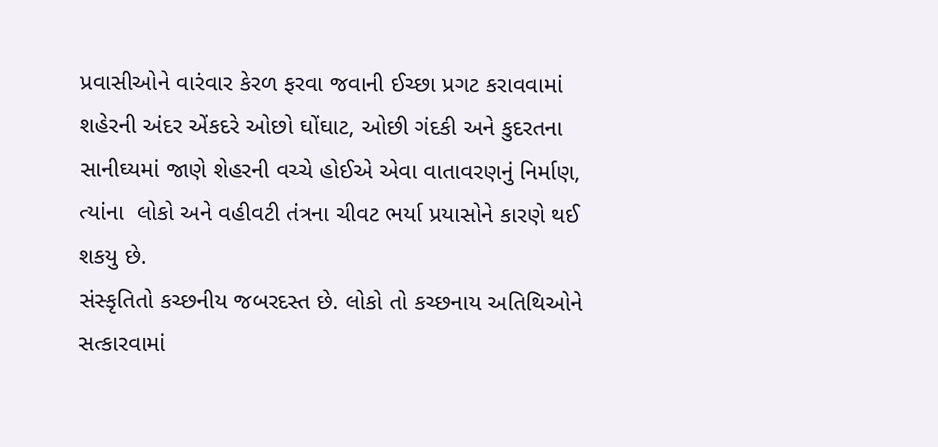પ્રવાસીઓને વારંવાર કેરળ ફરવા જવાની ઈચ્છા પ્રગટ કરાવવામાં શહેરની અંદર એંકદરે ઓછો ઘોંઘાટ, ઓછી ગંદકી અને કુદરતના સાનીઘ્યમાં જાણે શેહરની વચ્ચે હોઈએ એવા વાતાવરણનું નિર્માણ, ત્યાંના  લોકો અને વહીવટી તંત્રના ચીવટ ભર્યા પ્રયાસોને કારણે થઈ શકયુ છે.
સંસ્કૃતિતો કચ્છનીય જબરદસ્ત છે. લોકો તો કચ્છનાય અતિથિઓને સત્કારવામાં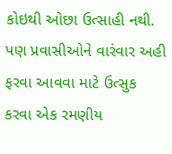કોઇથી ઓછા ઉત્સાહી નથી. પણ પ્રવાસીઓને વારંવાર અહી ફરવા આવવા માટે ઉત્સુક કરવા એક રમણીય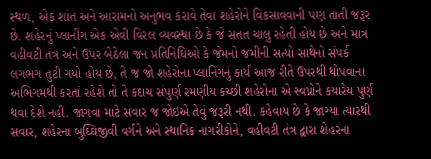સ્થળ, એક શાંત અને આરામનો અનુભવ કરાવે તેવા શહેરોને વિકસાવવાની પણ તાતી જરૂર છે. શહેરનું પ્લાનીંગ એક એવી વિરલ વ્યવસ્થા છે કે જે સતત ચાલુ રહેતી હોય છે અને માત્ર વહીવટી તંત્ર અને ઉપર બેઠેલા જન પ્રતિનિઘિઓ કે જેમનો જમીની સત્યો સાથેનો સંપર્ક લગભગ તુટી ગયો હોય છે, તે જ જો શહેરોના પ્લાનિંગનું કાર્ય આજ રીતે ઉપરથી થોપવાના અભિગમથી કરતાં રહેશે તો તે કદાચ સંપુર્ણ રમણીય કચ્છી શહેરોના એ સ્વપ્નોને કયારેય પુર્ણ થવા દેશે નહી. જાગવા માટે સવાર જ જોઇએ તેવું જરૂરી નથી. કહેવાય છે કે જાગ્યા ત્યારથી સવાર, શહેરના બુઘ્ઘિજીવી વર્ગને અને સ્થાનિક નાગરીકોને, વહીવટી તંત્ર દ્વારા શેહરના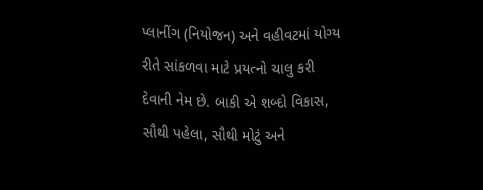પ્લાનીંગ (નિયોજન) અને વહીવટમાં યોગ્ય રીતે સાંકળવા માટે પ્રયત્નો ચાલુ કરી દેવાની નેમ છે. બાકી એ શબ્દો વિકાસ, સૌથી પહેલા, સૌથી મોટું અને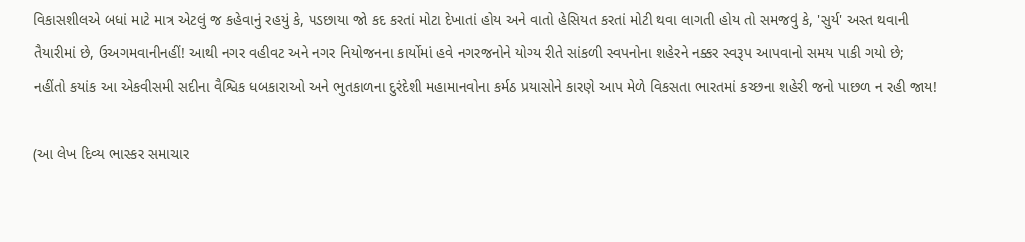વિકાસશીલએ બધાં માટે માત્ર એટલું જ કહેવાનું રહયું કે, ૫ડછાયા જો કદ કરતાં મોટા દેખાતાં હોય અને વાતો હેસિયત કરતાં મોટી થવા લાગતી હોય તો સમજવું કે, 'સુર્ય' અસ્ત થવાની તૈયારીમાં છે, ઉઅગમવાનીનહીં! આથી નગર વહીવટ અને નગર નિયોજનના કાર્યોમાં હવે નગરજનોને યોગ્ય રીતે સાંકળી સ્વપનોના શહેરને નક્કર સ્વરૂપ આપવાનો સમય પાકી ગયો છે; નહીંતો કયાંક આ એકવીસમી સદીના વૈશ્વિક ધબકારાઓ અને ભુતકાળના દુરંદેશી મહામાનવોના કર્મઠ પ્રયાસોને કારણે આપ મેળે વિકસતા ભારતમાં કચ્છના શહેરી જનો પાછળ ન રહી જાય!

(આ લેખ દિવ્ય ભાસ્કર સમાચાર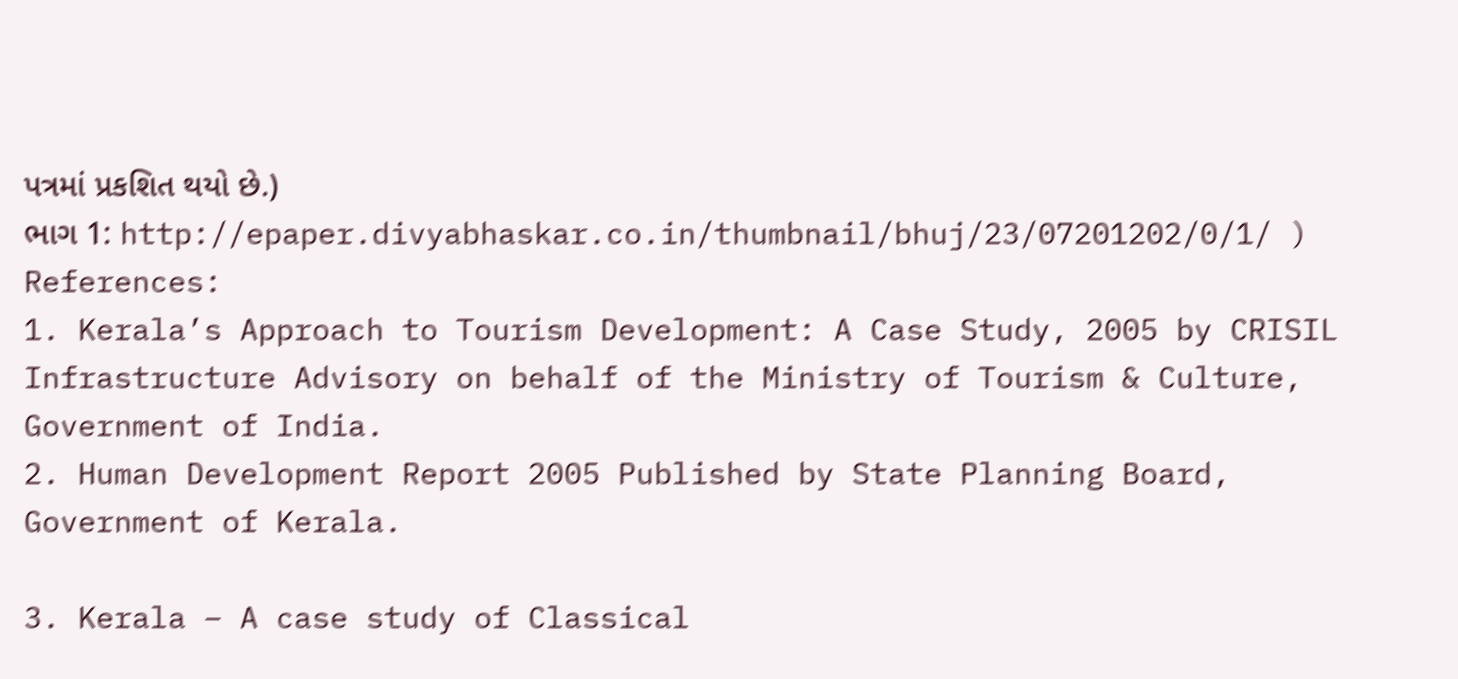પત્રમાં પ્રકશિત થયો છે.)
ભાગ 1: http://epaper.divyabhaskar.co.in/thumbnail/bhuj/23/07201202/0/1/ )
References:
1. Kerala’s Approach to Tourism Development: A Case Study, 2005 by CRISIL Infrastructure Advisory on behalf of the Ministry of Tourism & Culture, Government of India.
2. Human Development Report 2005 Published by State Planning Board, Government of Kerala.

3. Kerala – A case study of Classical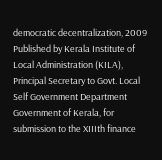democratic decentralization, 2009 Published by Kerala Institute of Local Administration (KILA), Principal Secretary to Govt. Local Self Government Department Government of Kerala, for submission to the XIIIth finance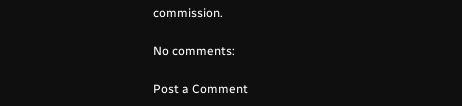commission.

No comments:

Post a Comment